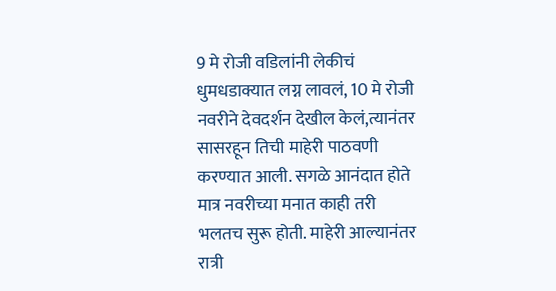9 मे रोजी वडिलांनी लेकीचं धुमधडाक्यात लग्न लावलं, 10 मे रोजी नवरीने देवदर्शन देखील केलं,त्यानंतर सासरहून तिची माहेरी पाठवणी करण्यात आली. सगळे आनंदात होते मात्र नवरीच्या मनात काही तरी भलतच सुरू होती. माहेरी आल्यानंतर रात्री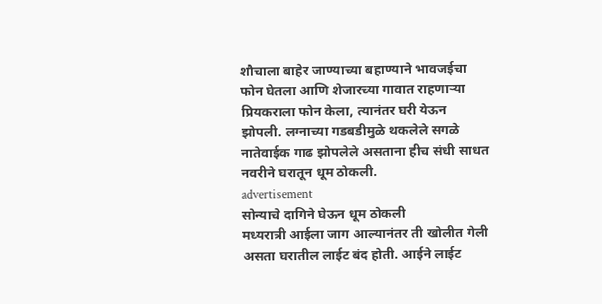शौचाला बाहेर जाण्याच्या बहाण्याने भावजईचा फोन घेतला आणि शेजारच्या गावात राहणाऱ्या प्रियकराला फोन केला, त्यानंतर घरी येऊन झोपली. लग्नाच्या गडबडीमुळे थकलेले सगळे नातेवाईक गाढ झोपलेले असताना हीच संधी साधत नवरीने घरातून धूम ठोकली.
advertisement
सोन्याचे दागिने घेऊन धूम ठोकली
मध्यरात्री आईला जाग आल्यानंतर ती खोलीत गेली असता घरातील लाईट बंद होती. आईने लाईट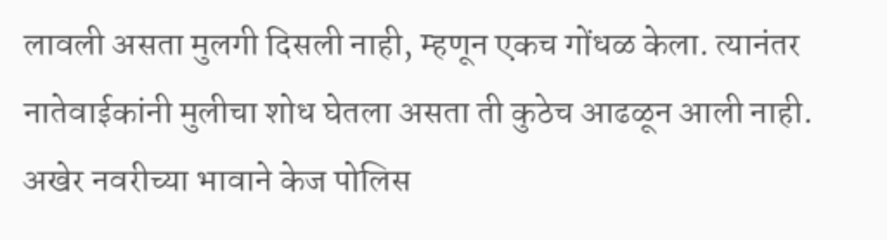लावली असता मुलगी दिसली नाही, म्हणून एकच गोंधळ केला. त्यानंतर नातेवाईकांनी मुलीचा शोध घेतला असता ती कुठेच आढळून आली नाही. अखेर नवरीच्या भावाने केज पोलिस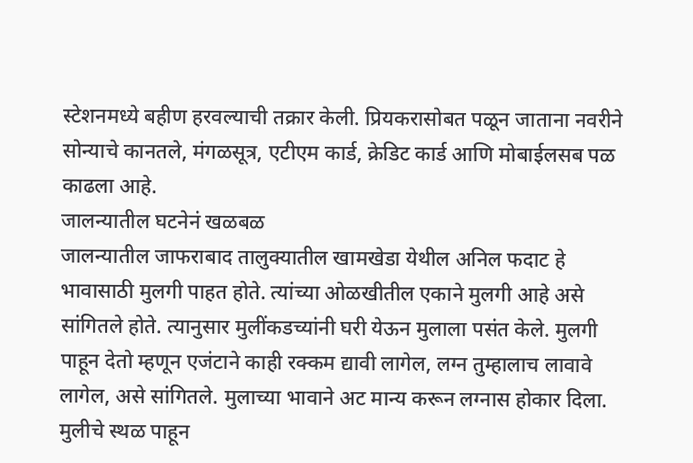स्टेशनमध्ये बहीण हरवल्याची तक्रार केली. प्रियकरासोबत पळून जाताना नवरीने सोन्याचे कानतले, मंगळसूत्र, एटीएम कार्ड, क्रेडिट कार्ड आणि मोबाईलसब पळ काढला आहे.
जालन्यातील घटनेनं खळबळ
जालन्यातील जाफराबाद तालुक्यातील खामखेडा येथील अनिल फदाट हे भावासाठी मुलगी पाहत होते. त्यांच्या ओळखीतील एकाने मुलगी आहे असे सांगितले होते. त्यानुसार मुलींकडच्यांनी घरी येऊन मुलाला पसंत केले. मुलगी पाहून देतो म्हणून एजंटाने काही रक्कम द्यावी लागेल, लग्न तुम्हालाच लावावे लागेल, असे सांगितले. मुलाच्या भावाने अट मान्य करून लग्नास होकार दिला. मुलीचे स्थळ पाहून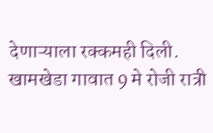देणाऱ्याला रक्कमही दिली. खामखेडा गावात 9 मे रोजी रात्री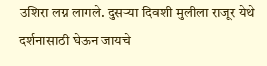उशिरा लग्न लागले. दुसऱ्या दिवशी मुलीला राजूर येथे दर्शनासाठी घेऊन जायचे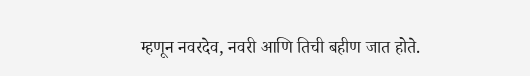म्हणून नवरदेव, नवरी आणि तिची बहीण जात होते.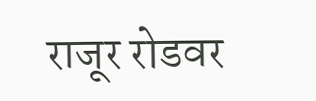राजूर रोडवर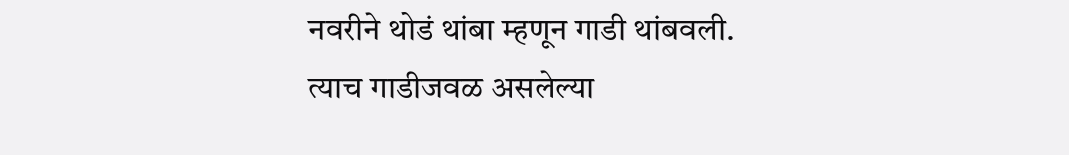नवरीने थोडं थांबा म्हणून गाडी थांबवली. त्याच गाडीजवळ असलेल्या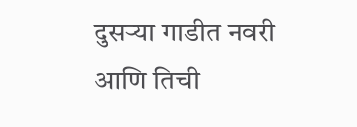दुसऱ्या गाडीत नवरी आणि तिची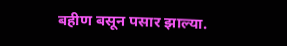बहीण बसून पसार झाल्या.